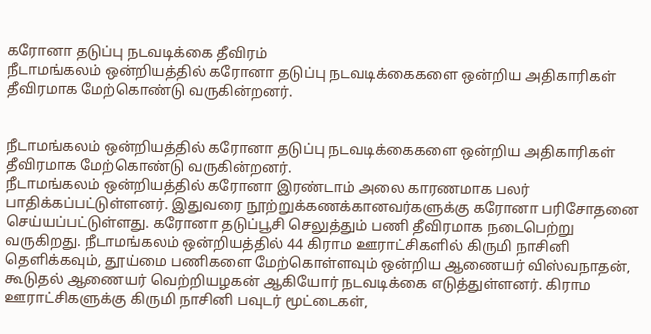கரோனா தடுப்பு நடவடிக்கை தீவிரம்
நீடாமங்கலம் ஒன்றியத்தில் கரோனா தடுப்பு நடவடிக்கைகளை ஒன்றிய அதிகாரிகள் தீவிரமாக மேற்கொண்டு வருகின்றனர்.


நீடாமங்கலம் ஒன்றியத்தில் கரோனா தடுப்பு நடவடிக்கைகளை ஒன்றிய அதிகாரிகள் தீவிரமாக மேற்கொண்டு வருகின்றனர்.
நீடாமங்கலம் ஒன்றியத்தில் கரோனா இரண்டாம் அலை காரணமாக பலர் பாதிக்கப்பட்டுள்ளனர். இதுவரை நூற்றுக்கணக்கானவர்களுக்கு கரோனா பரிசோதனை செய்யப்பட்டுள்ளது. கரோனா தடுப்பூசி செலுத்தும் பணி தீவிரமாக நடைபெற்று வருகிறது. நீடாமங்கலம் ஒன்றியத்தில் 44 கிராம ஊராட்சிகளில் கிருமி நாசினி தெளிக்கவும், தூய்மை பணிகளை மேற்கொள்ளவும் ஒன்றிய ஆணையர் விஸ்வநாதன், கூடுதல் ஆணையர் வெற்றியழகன் ஆகியோர் நடவடிக்கை எடுத்துள்ளனர். கிராம ஊராட்சிகளுக்கு கிருமி நாசினி பவுடர் மூட்டைகள்,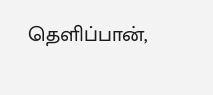தெளிப்பான்,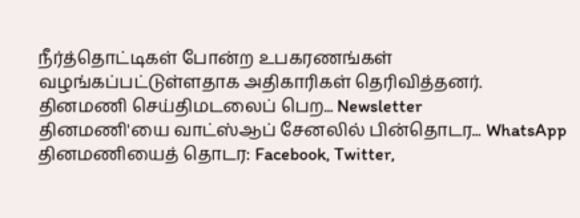நீர்த்தொட்டிகள் போன்ற உபகரணங்கள் வழங்கப்பட்டுள்ளதாக அதிகாரிகள் தெரிவித்தனர்.
தினமணி செய்திமடலைப் பெற... Newsletter
தினமணி'யை வாட்ஸ்ஆப் சேனலில் பின்தொடர... WhatsApp
தினமணியைத் தொடர: Facebook, Twitter,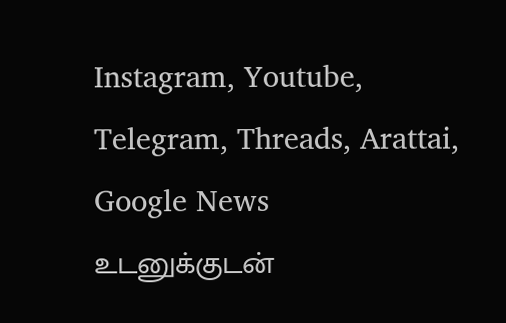Instagram, Youtube, Telegram, Threads, Arattai, Google News
உடனுக்குடன்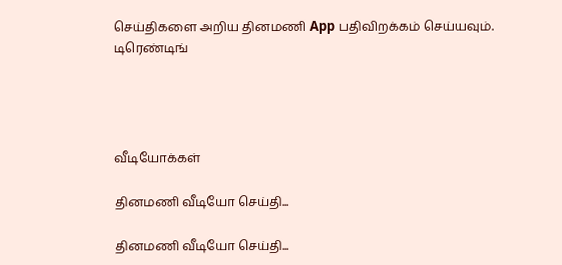செய்திகளை அறிய தினமணி App பதிவிறக்கம் செய்யவும்.
டிரெண்டிங்




வீடியோக்கள்

தினமணி வீடியோ செய்தி...

தினமணி வீடியோ செய்தி...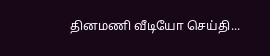தினமணி வீடியோ செய்தி...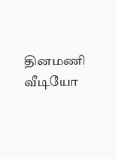தினமணி வீடியோ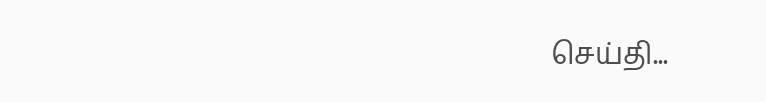செய்தி...